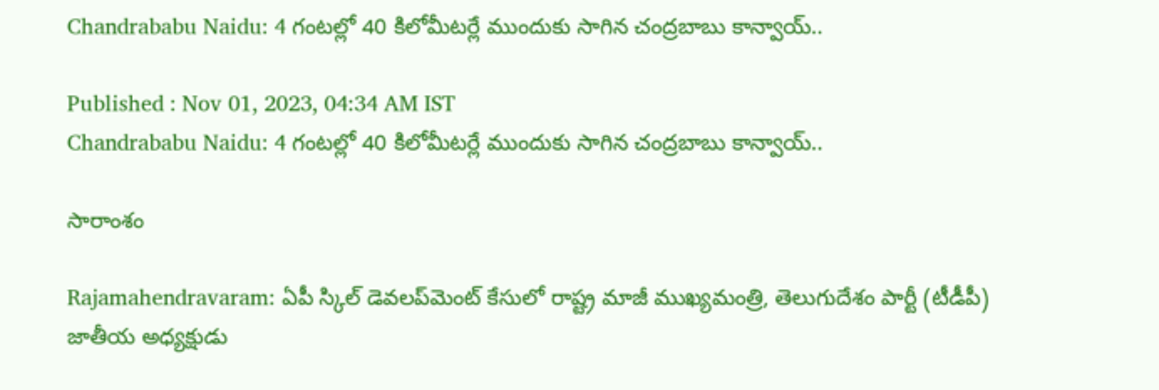Chandrababu Naidu: 4 గంటల్లో 40 కిలోమీటర్లే ముందుకు సాగిన చంద్రబాబు కాన్వాయ్..

Published : Nov 01, 2023, 04:34 AM IST
Chandrababu Naidu: 4 గంటల్లో 40 కిలోమీటర్లే ముందుకు సాగిన చంద్రబాబు కాన్వాయ్..

సారాంశం

Rajamahendravaram: ఏపీ స్కిల్ డెవలప్‌మెంట్‌ కేసులో రాష్ట్ర మాజీ ముఖ్యమంత్రి, తెలుగుదేశం పార్టీ (టీడీపీ) జాతీయ అధ్యక్షుడు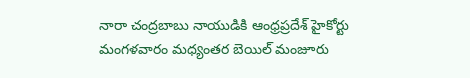నారా చంద్రబాబు నాయుడికి ఆంధ్రప్రదేశ్ హైకోర్టు మంగళవారం మధ్యంతర బెయిల్ మంజూరు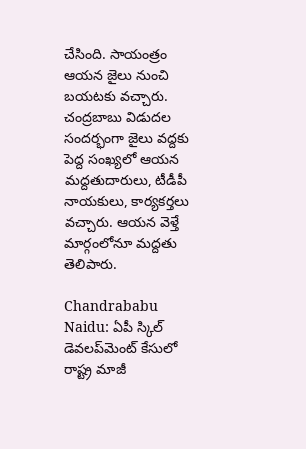చేసింది. సాయంత్రం ఆయ‌న జైలు నుంచి బ‌య‌టకు వ‌చ్చారు. చంద్ర‌బాబు విడుద‌ల  సందర్భంగా జైలు వ‌ద్ద‌కు పెద్ద సంఖ్య‌లో ఆయ‌న మ‌ద్ద‌తుదారులు, టీడీపీ నాయ‌కులు, కార్య‌క‌ర్త‌లు వచ్చారు. ఆయ‌న వెళ్తే మార్గంలోనూ మ‌ద్ద‌తు తెలిపారు.

Chandrababu Naidu: ఏపీ స్కిల్ డెవలప్‌మెంట్‌ కేసులో రాష్ట్ర మాజీ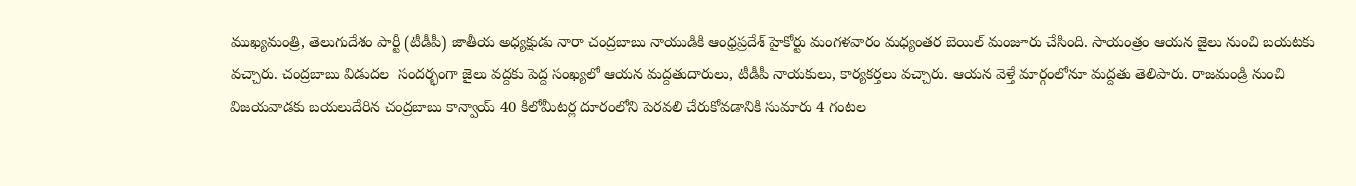ముఖ్యమంత్రి, తెలుగుదేశం పార్టీ (టీడీపీ) జాతీయ అధ్యక్షుడు నారా చంద్రబాబు నాయుడికి ఆంధ్రప్రదేశ్ హైకోర్టు మంగళవారం మధ్యంతర బెయిల్ మంజూరు చేసింది. సాయంత్రం ఆయ‌న జైలు నుంచి బ‌య‌టకు వ‌చ్చారు. చంద్ర‌బాబు విడుద‌ల  సందర్భంగా జైలు వ‌ద్ద‌కు పెద్ద సంఖ్య‌లో ఆయ‌న మ‌ద్ద‌తుదారులు, టీడీపీ నాయ‌కులు, కార్య‌క‌ర్త‌లు వచ్చారు. ఆయ‌న వెళ్తే మార్గంలోనూ మ‌ద్ద‌తు తెలిపారు. రాజమండ్రి నుంచి విజయవాడకు బయలుదేరిన చంద్రబాబు కాన్వాయ్ 40 కిలోమీటర్ల దూరంలోని పెరవలి చేరుకోవడానికి సుమారు 4 గంటల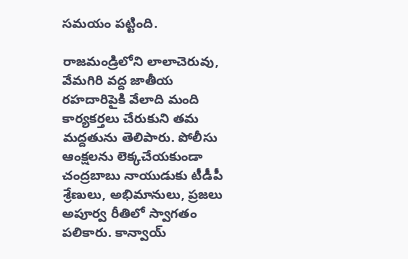సమయం పట్టింది.

రాజమండ్రిలోని లాలాచెరువు, వేమగిరి వద్ద జాతీయ రహదారిపైకి వేలాది మంది కార్యకర్తలు చేరుకుని త‌మ మ‌ద్ద‌తును తెలిపారు. పోలీసు ఆంక్షలను లెక్కచేయకుండా చంద్రబాబు నాయుడుకు టీడీపీ శ్రేణులు, అభిమానులు, ప్రజలు  అపూర్వ రీతిలో స్వాగతం పలికారు. కాన్వాయ్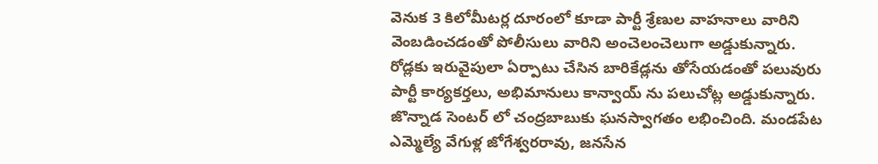వెనుక 3 కిలోమీటర్ల దూరంలో కూడా పార్టీ శ్రేణుల వాహనాలు వారిని వెంబడించడంతో పోలీసులు వారిని అంచెలంచెలుగా అడ్డుకున్నారు. రోడ్లకు ఇరువైపులా ఏర్పాటు చేసిన బారికేడ్లను తోసేయడంతో పలువురు పార్టీ కార్యకర్తలు, అభిమానులు కాన్వాయ్ ను పలుచోట్ల అడ్డుకున్నారు. జొన్నాడ సెంటర్ లో చంద్రబాబుకు ఘనస్వాగతం లభించింది. మండపేట ఎమ్మెల్యే వేగుళ్ల జోగేశ్వరరావు, జనసేన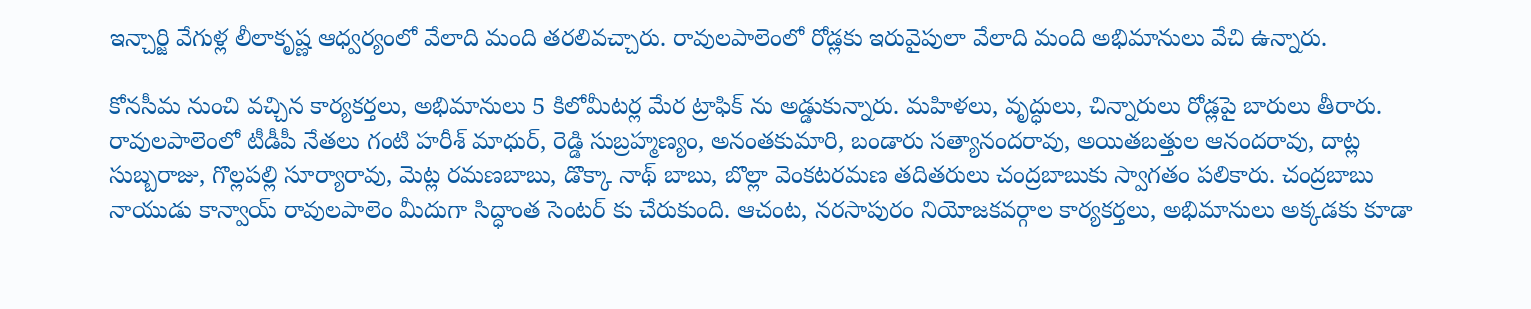ఇన్చార్జి వేగుళ్ల లీలాకృష్ణ ఆధ్వర్యంలో వేలాది మంది తరలివచ్చారు. రావులపాలెంలో రోడ్లకు ఇరువైపులా వేలాది మంది అభిమానులు వేచి ఉన్నారు.

కోనసీమ నుంచి వచ్చిన కార్యకర్తలు, అభిమానులు 5 కిలోమీటర్ల మేర ట్రాఫిక్ ను అడ్డుకున్నారు. మహిళలు, వృద్ధులు, చిన్నారులు రోడ్లపై బారులు తీరారు. రావులపాలెంలో టీడీపీ నేతలు గంటి హరీశ్ మాధుర్, రెడ్డి సుబ్రహ్మణ్యం, అనంతకుమారి, బండారు సత్యానందరావు, అయితబత్తుల ఆనందరావు, దాట్ల సుబ్బరాజు, గొల్లపల్లి సూర్యారావు, మెట్ల రమణబాబు, డొక్కా నాథ్ బాబు, బొల్లా వెంకటరమణ తదితరులు చంద్రబాబుకు స్వాగతం పలికారు. చంద్ర‌బాబు నాయుడు కాన్వాయ్ రావులపాలెం మీదుగా సిద్ధాంత సెంటర్ కు చేరుకుంది. ఆచంట, నరసాపురం నియోజకవర్గాల కార్యకర్తలు, అభిమానులు అక్కడకు కూడా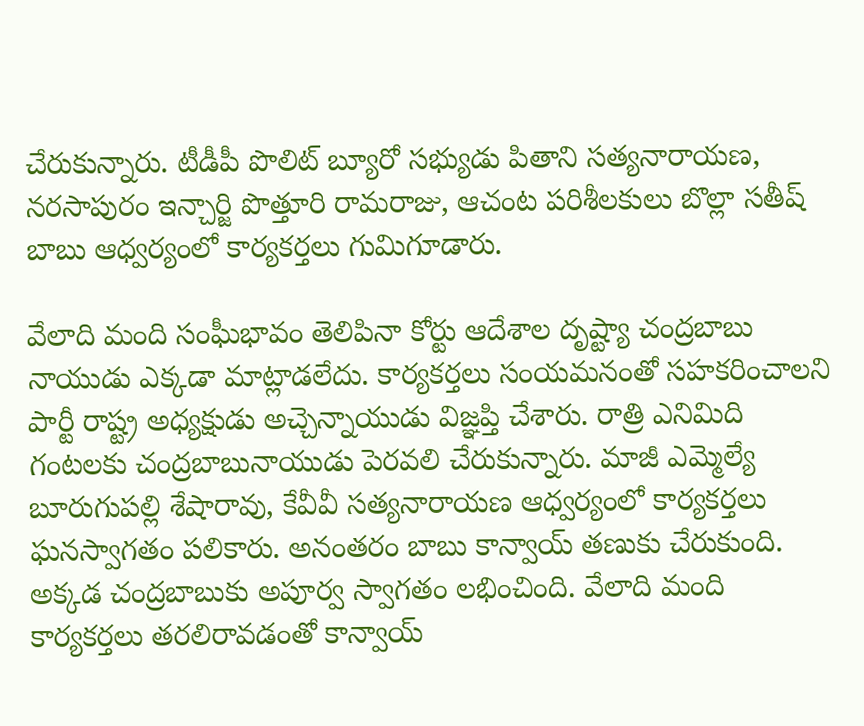చేరుకున్నారు. టీడీపీ పొలిట్ బ్యూరో సభ్యుడు పితాని సత్యనారాయణ, నరసాపురం ఇన్చార్జి పొత్తూరి రామరాజు, ఆచంట పరిశీలకులు బొల్లా సతీష్ బాబు ఆధ్వర్యంలో కార్యకర్తలు గుమిగూడారు.

వేలాది మంది సంఘీభావం తెలిపినా కోర్టు ఆదేశాల దృష్ట్యా చంద్రబాబు నాయుడు ఎక్కడా మాట్లాడలేదు. కార్యకర్తలు సంయమనంతో సహకరించాలని పార్టీ రాష్ట్ర అధ్యక్షుడు అచ్చెన్నాయుడు విజ్ఞప్తి చేశారు. రాత్రి ఎనిమిది గంటలకు చంద్రబాబునాయుడు పెరవలి చేరుకున్నారు. మాజీ ఎమ్మెల్యే బూరుగుపల్లి శేషారావు, కేవీవీ సత్యనారాయణ ఆధ్వర్యంలో కార్యకర్తలు ఘనస్వాగతం పలికారు. అనంతరం బాబు కాన్వాయ్ తణుకు చేరుకుంది. అక్కడ చంద్రబాబుకు అపూర్వ స్వాగతం లభించింది. వేలాది మంది కార్యకర్తలు తరలిరావడంతో కాన్వాయ్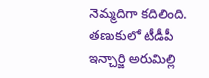నెమ్మదిగా కదిలింది. తణుకులో టీడీపీ ఇన్చార్జి అరుమిల్లి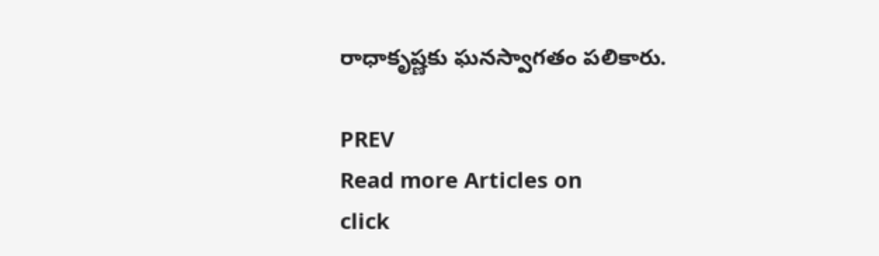రాధాకృష్ణకు ఘనస్వాగతం పలికారు.

PREV
Read more Articles on
click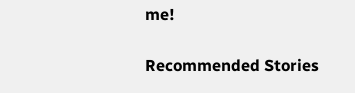me!

Recommended Stories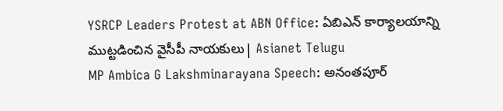YSRCP Leaders Protest at ABN Office: ఏబిఎన్ కార్యాలయాన్ని ముట్టడించిన వైసీపీ నాయకులు| Asianet Telugu
MP Ambica G Lakshminarayana Speech: అనంతపూర్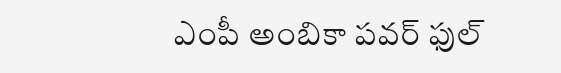ఎంపీ అంబికా పవర్ ఫుల్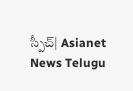స్పీచ్| Asianet News Telugu